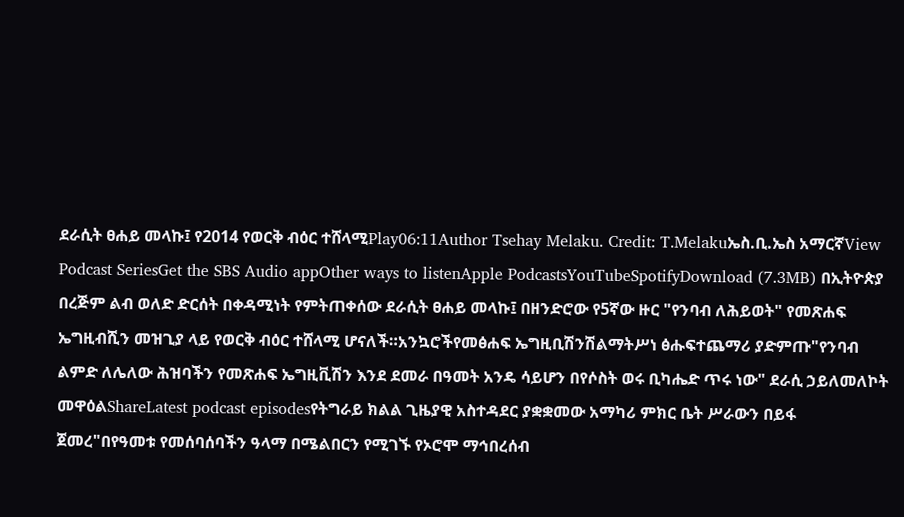ደራሲት ፀሐይ መላኩ፤ የ2014 የወርቅ ብዕር ተሸላሚPlay06:11Author Tsehay Melaku. Credit: T.Melakuኤስ.ቢ.ኤስ አማርኛView Podcast SeriesGet the SBS Audio appOther ways to listenApple PodcastsYouTubeSpotifyDownload (7.3MB) በኢትዮጵያ በረጅም ልብ ወለድ ድርሰት በቀዳሚነት የምትጠቀሰው ደራሲት ፀሐይ መላኩ፤ በዘንድሮው የ5ኛው ዙር "የንባብ ለሕይወት" የመጽሐፍ ኤግዚብሺን መዝጊያ ላይ የወርቅ ብዕር ተሸላሚ ሆናለች።አንኳሮችየመፅሐፍ ኤግዚቢሽንሽልማትሥነ ፅሑፍተጨማሪ ያድምጡ"የንባብ ልምድ ለሌለው ሕዝባችን የመጽሐፍ ኤግዚቪሽን እንደ ደመራ በዓመት አንዴ ሳይሆን በየሶስት ወሩ ቢካሔድ ጥሩ ነው" ደራሲ ኃይለመለኮት መዋዕልShareLatest podcast episodesየትግራይ ክልል ጊዜያዊ አስተዳደር ያቋቋመው አማካሪ ምክር ቤት ሥራውን በይፋ ጀመረ"በየዓመቱ የመሰባሰባችን ዓላማ በሜልበርን የሚገኙ የኦሮሞ ማኅበረሰብ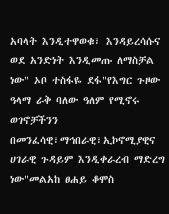አባላት እንዲተዋወቁ፣ እንዳይረሳሱና ወደ አንድነት እንዲመጡ ለማስቻል ነው" ኦቦ ተስፋዬ ደፋ"የእግር ጉዞው ዓላማ ራቅ ባለው ዓለም የሚኖሩ ወገኖቻችንን በመንፈሳዊ፣ማኅበራዊ፣ኢኮኖሚያዊና ሀገራዊ ጉዳይም እንዲቀራረብ ማድረግ ነው"መልአከ ፀሐይ ቆሞስ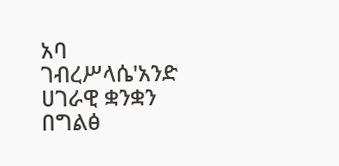አባ ገብረሥላሴ'አንድ ሀገራዊ ቋንቋን በግልፅ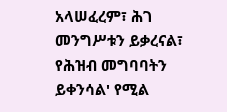አላሠፈረም፣ ሕገ መንግሥቱን ይቃረናል፣ የሕዝብ መግባባትን ይቀንሳል' የሚል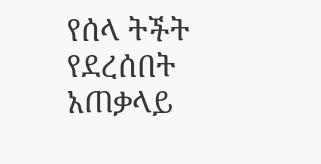የሰላ ትችት የደረሰበት አጠቃላይ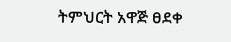ትምህርት አዋጅ ፀደቀ